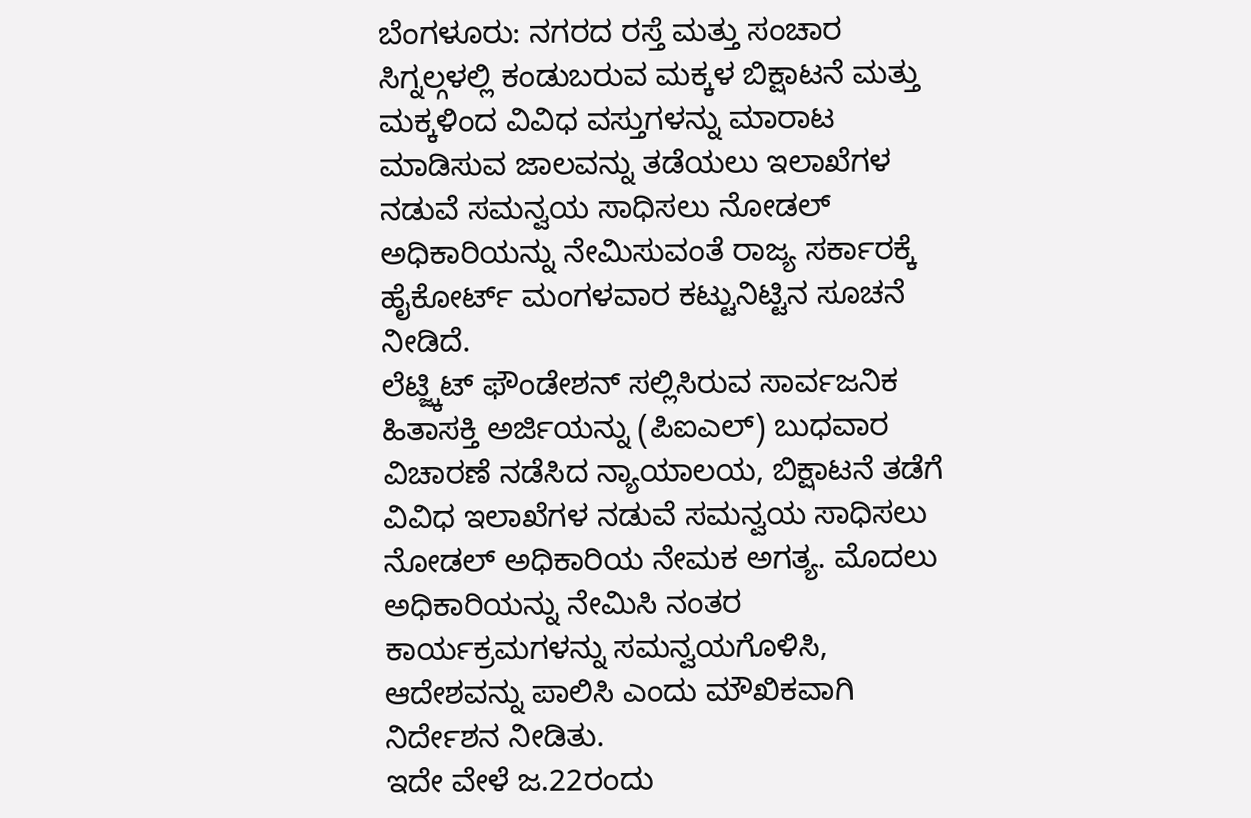ಬೆಂಗಳೂರು: ನಗರದ ರಸ್ತೆ ಮತ್ತು ಸಂಚಾರ ಸಿಗ್ನಲ್ಗಳಲ್ಲಿ ಕಂಡುಬರುವ ಮಕ್ಕಳ ಬಿಕ್ಷಾಟನೆ ಮತ್ತು ಮಕ್ಕಳಿಂದ ವಿವಿಧ ವಸ್ತುಗಳನ್ನು ಮಾರಾಟ ಮಾಡಿಸುವ ಜಾಲವನ್ನು ತಡೆಯಲು ಇಲಾಖೆಗಳ ನಡುವೆ ಸಮನ್ವಯ ಸಾಧಿಸಲು ನೋಡಲ್ ಅಧಿಕಾರಿಯನ್ನು ನೇಮಿಸುವಂತೆ ರಾಜ್ಯ ಸರ್ಕಾರಕ್ಕೆ ಹೈಕೋರ್ಟ್ ಮಂಗಳವಾರ ಕಟ್ಟುನಿಟ್ಟಿನ ಸೂಚನೆ ನೀಡಿದೆ.
ಲೆಟ್ಜ್ಕಿಟ್ ಫೌಂಡೇಶನ್ ಸಲ್ಲಿಸಿರುವ ಸಾರ್ವಜನಿಕ ಹಿತಾಸಕ್ತಿ ಅರ್ಜಿಯನ್ನು (ಪಿಐಎಲ್) ಬುಧವಾರ ವಿಚಾರಣೆ ನಡೆಸಿದ ನ್ಯಾಯಾಲಯ, ಬಿಕ್ಷಾಟನೆ ತಡೆಗೆ ವಿವಿಧ ಇಲಾಖೆಗಳ ನಡುವೆ ಸಮನ್ವಯ ಸಾಧಿಸಲು ನೋಡಲ್ ಅಧಿಕಾರಿಯ ನೇಮಕ ಅಗತ್ಯ. ಮೊದಲು ಅಧಿಕಾರಿಯನ್ನು ನೇಮಿಸಿ ನಂತರ ಕಾರ್ಯಕ್ರಮಗಳನ್ನು ಸಮನ್ವಯಗೊಳಿಸಿ, ಆದೇಶವನ್ನು ಪಾಲಿಸಿ ಎಂದು ಮೌಖಿಕವಾಗಿ ನಿರ್ದೇಶನ ನೀಡಿತು.
ಇದೇ ವೇಳೆ ಜ.22ರಂದು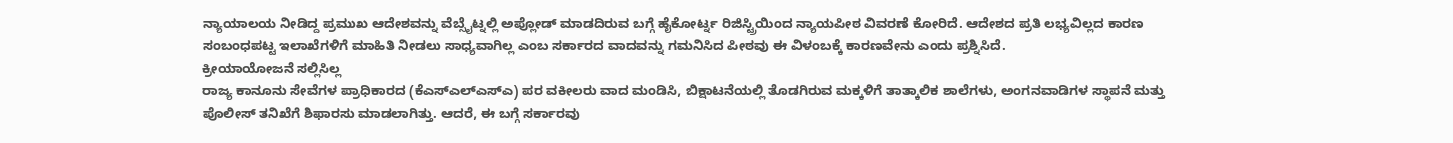ನ್ಯಾಯಾಲಯ ನೀಡಿದ್ದ ಪ್ರಮುಖ ಆದೇಶವನ್ನು ವೆಬ್ಸೈಟ್ನಲ್ಲಿ ಅಪ್ಲೋಡ್ ಮಾಡದಿರುವ ಬಗ್ಗೆ ಹೈಕೋರ್ಟ್ನ ರಿಜಿಸ್ಟ್ರಿಯಿಂದ ನ್ಯಾಯಪೀಠ ವಿವರಣೆ ಕೋರಿದೆ. ಆದೇಶದ ಪ್ರತಿ ಲಭ್ಯವಿಲ್ಲದ ಕಾರಣ ಸಂಬಂಧಪಟ್ಟ ಇಲಾಖೆಗಳಿಗೆ ಮಾಹಿತಿ ನೀಡಲು ಸಾಧ್ಯವಾಗಿಲ್ಲ ಎಂಬ ಸರ್ಕಾರದ ವಾದವನ್ನು ಗಮನಿಸಿದ ಪೀಠವು ಈ ವಿಳಂಬಕ್ಕೆ ಕಾರಣವೇನು ಎಂದು ಪ್ರಶ್ನಿಸಿದೆ.
ಕ್ರೀಯಾಯೋಜನೆ ಸಲ್ಲಿಸಿಲ್ಲ
ರಾಜ್ಯ ಕಾನೂನು ಸೇವೆಗಳ ಪ್ರಾಧಿಕಾರದ (ಕೆಎಸ್ಎಲ್ಎಸ್ಎ) ಪರ ವಕೀಲರು ವಾದ ಮಂಡಿಸಿ, ಬಿಕ್ಷಾಟನೆಯಲ್ಲಿ ತೊಡಗಿರುವ ಮಕ್ಕಳಿಗೆ ತಾತ್ಕಾಲಿಕ ಶಾಲೆಗಳು, ಅಂಗನವಾಡಿಗಳ ಸ್ಥಾಪನೆ ಮತ್ತು ಪೊಲೀಸ್ ತನಿಖೆಗೆ ಶಿಫಾರಸು ಮಾಡಲಾಗಿತ್ತು. ಆದರೆ, ಈ ಬಗ್ಗೆ ಸರ್ಕಾರವು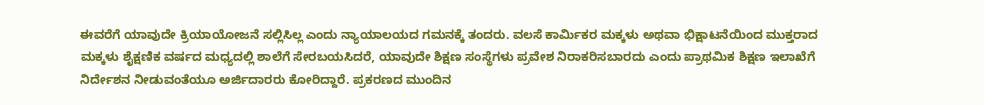ಈವರೆಗೆ ಯಾವುದೇ ಕ್ರಿಯಾಯೋಜನೆ ಸಲ್ಲಿಸಿಲ್ಲ ಎಂದು ನ್ಯಾಯಾಲಯದ ಗಮನಕ್ಕೆ ತಂದರು. ವಲಸೆ ಕಾರ್ಮಿಕರ ಮಕ್ಕಳು ಅಥವಾ ಭಿಕ್ಷಾಟನೆಯಿಂದ ಮುಕ್ತರಾದ ಮಕ್ಕಳು ಶೈಕ್ಷಣಿಕ ವರ್ಷದ ಮಧ್ಯದಲ್ಲಿ ಶಾಲೆಗೆ ಸೇರಬಯಸಿದರೆ, ಯಾವುದೇ ಶಿಕ್ಷಣ ಸಂಸ್ಥೆಗಳು ಪ್ರವೇಶ ನಿರಾಕರಿಸಬಾರದು ಎಂದು ಪ್ರಾಥಮಿಕ ಶಿಕ್ಷಣ ಇಲಾಖೆಗೆ ನಿರ್ದೇಶನ ನೀಡುವಂತೆಯೂ ಅರ್ಜಿದಾರರು ಕೋರಿದ್ದಾರೆ. ಪ್ರಕರಣದ ಮುಂದಿನ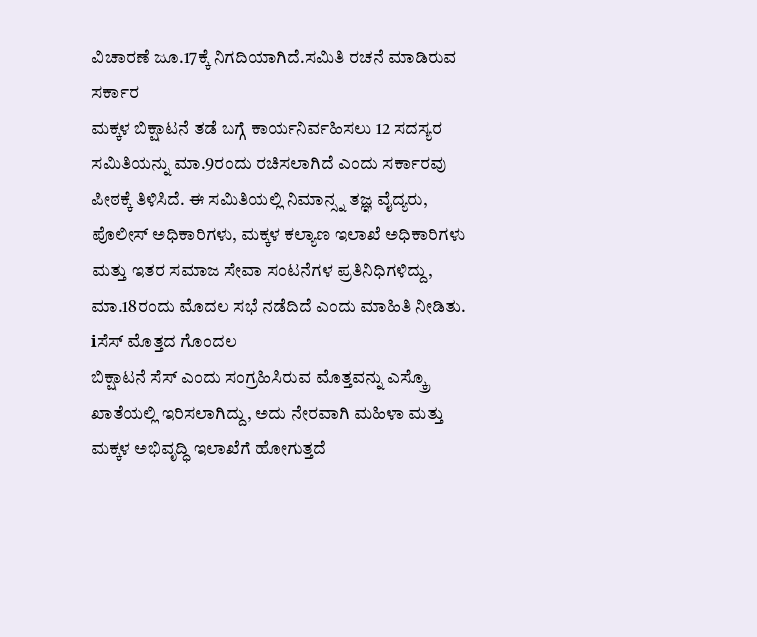ವಿಚಾರಣೆ ಜೂ.17ಕ್ಕೆ ನಿಗದಿಯಾಗಿದೆ.ಸಮಿತಿ ರಚನೆ ಮಾಡಿರುವ ಸರ್ಕಾರ
ಮಕ್ಕಳ ಬಿಕ್ಷಾಟನೆ ತಡೆ ಬಗ್ಗೆ ಕಾರ್ಯನಿರ್ವಹಿಸಲು 12 ಸದಸ್ಯರ ಸಮಿತಿಯನ್ನು ಮಾ.9ರಂದು ರಚಿಸಲಾಗಿದೆ ಎಂದು ಸರ್ಕಾರವು ಪೀಠಕ್ಕೆ ತಿಳಿಸಿದೆ. ಈ ಸಮಿತಿಯಲ್ಲಿ ನಿಮಾನ್ಸ್ನ ತಜ್ಞ ವೈದ್ಯರು, ಪೊಲೀಸ್ ಅಧಿಕಾರಿಗಳು, ಮಕ್ಕಳ ಕಲ್ಯಾಣ ಇಲಾಖೆ ಅಧಿಕಾರಿಗಳು ಮತ್ತು ಇತರ ಸಮಾಜ ಸೇವಾ ಸಂಟನೆಗಳ ಪ್ರತಿನಿಧಿಗಳಿದ್ದು, ಮಾ.18ರಂದು ಮೊದಲ ಸಭೆ ನಡೆದಿದೆ ಎಂದು ಮಾಹಿತಿ ನೀಡಿತು. ℹಸೆಸ್ ಮೊತ್ತದ ಗೊಂದಲ
ಬಿಕ್ಷಾಟನೆ ಸೆಸ್ ಎಂದು ಸಂಗ್ರಹಿಸಿರುವ ಮೊತ್ತವನ್ನು ಎಸ್ಕ್ರೊ ಖಾತೆಯಲ್ಲಿ ಇರಿಸಲಾಗಿದ್ದು, ಅದು ನೇರವಾಗಿ ಮಹಿಳಾ ಮತ್ತು ಮಕ್ಕಳ ಅಭಿವೃದ್ಧಿ ಇಲಾಖೆಗೆ ಹೋಗುತ್ತದೆ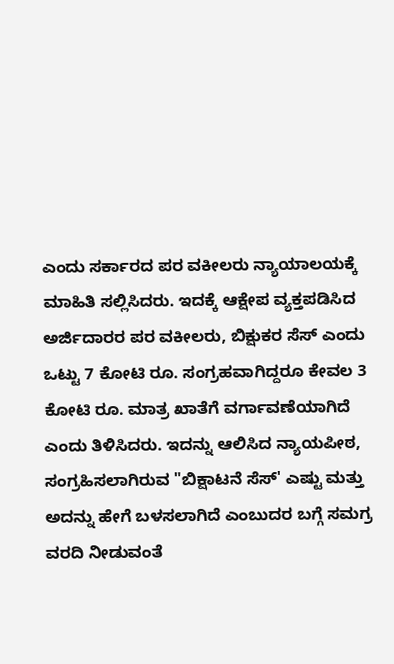ಎಂದು ಸರ್ಕಾರದ ಪರ ವಕೀಲರು ನ್ಯಾಯಾಲಯಕ್ಕೆ ಮಾಹಿತಿ ಸಲ್ಲಿಸಿದರು. ಇದಕ್ಕೆ ಆಕ್ಷೇಪ ವ್ಯಕ್ತಪಡಿಸಿದ ಅರ್ಜಿದಾರರ ಪರ ವಕೀಲರು, ಬಿಕ್ಷುಕರ ಸೆಸ್ ಎಂದು ಒಟ್ಟು 7 ಕೋಟಿ ರೂ. ಸಂಗ್ರಹವಾಗಿದ್ದರೂ ಕೇವಲ 3 ಕೋಟಿ ರೂ. ಮಾತ್ರ ಖಾತೆಗೆ ವರ್ಗಾವಣೆಯಾಗಿದೆ ಎಂದು ತಿಳಿಸಿದರು. ಇದನ್ನು ಆಲಿಸಿದ ನ್ಯಾಯಪೀಠ, ಸಂಗ್ರಹಿಸಲಾಗಿರುವ "ಬಿಕ್ಷಾಟನೆ ಸೆಸ್' ಎಷ್ಟು ಮತ್ತು ಅದನ್ನು ಹೇಗೆ ಬಳಸಲಾಗಿದೆ ಎಂಬುದರ ಬಗ್ಗೆ ಸಮಗ್ರ ವರದಿ ನೀಡುವಂತೆ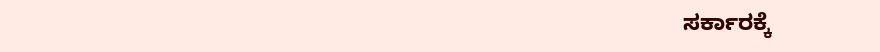ಸರ್ಕಾರಕ್ಕೆ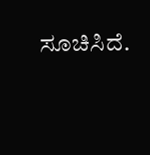ಸೂಚಿಸಿದೆ.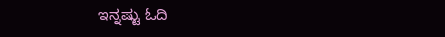ಇನ್ನಷ್ಟು ಓದಿ